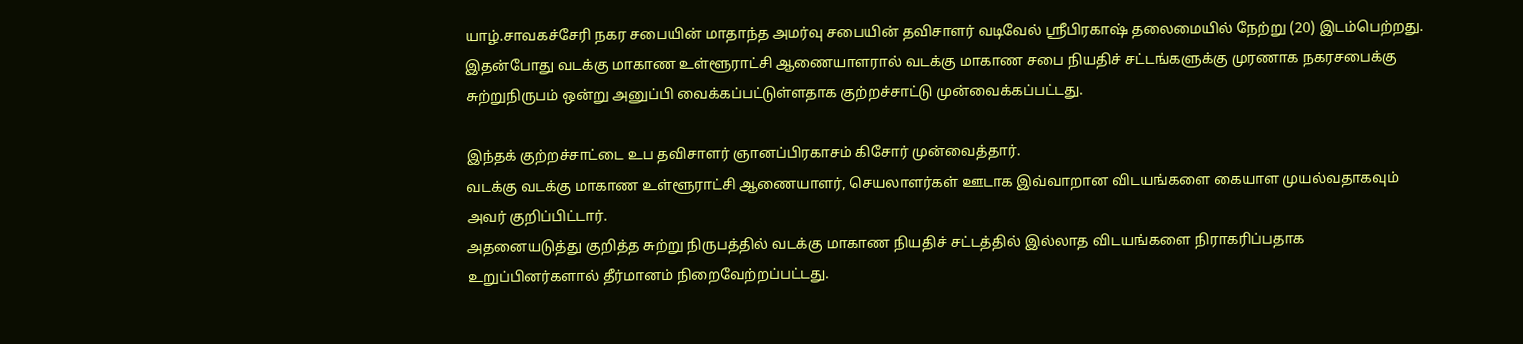யாழ்.சாவகச்சேரி நகர சபையின் மாதாந்த அமர்வு சபையின் தவிசாளர் வடிவேல் ஸ்ரீபிரகாஷ் தலைமையில் நேற்று (20) இடம்பெற்றது.
இதன்போது வடக்கு மாகாண உள்ளூராட்சி ஆணையாளரால் வடக்கு மாகாண சபை நியதிச் சட்டங்களுக்கு முரணாக நகரசபைக்கு சுற்றுநிருபம் ஒன்று அனுப்பி வைக்கப்பட்டுள்ளதாக குற்றச்சாட்டு முன்வைக்கப்பட்டது.

இந்தக் குற்றச்சாட்டை உப தவிசாளர் ஞானப்பிரகாசம் கிசோர் முன்வைத்தார்.
வடக்கு வடக்கு மாகாண உள்ளூராட்சி ஆணையாளர், செயலாளர்கள் ஊடாக இவ்வாறான விடயங்களை கையாள முயல்வதாகவும் அவர் குறிப்பிட்டார்.
அதனையடுத்து குறித்த சுற்று நிருபத்தில் வடக்கு மாகாண நியதிச் சட்டத்தில் இல்லாத விடயங்களை நிராகரிப்பதாக உறுப்பினர்களால் தீர்மானம் நிறைவேற்றப்பட்டது.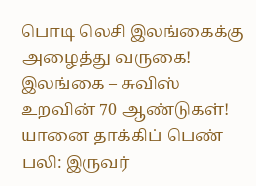பொடி லெசி இலங்கைக்கு அழைத்து வருகை!
இலங்கை – சுவிஸ் உறவின் 70 ஆண்டுகள்!
யானை தாக்கிப் பெண் பலி: இருவர்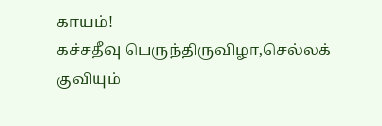காயம்!
கச்சதீவு பெருந்திருவிழா,செல்லக் குவியும்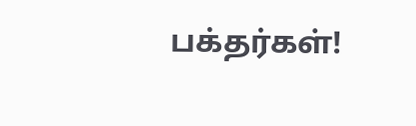பக்தர்கள்!